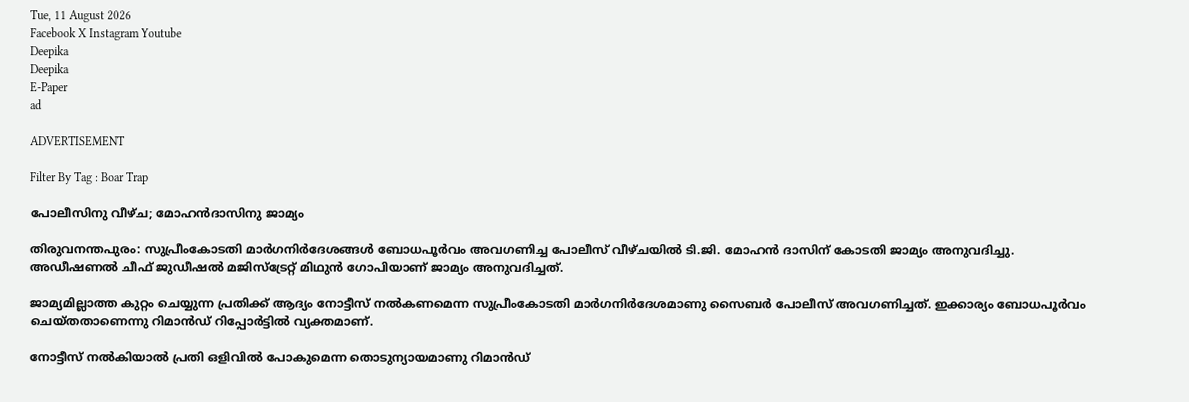Tue, 11 August 2026
Facebook X Instagram Youtube
Deepika
Deepika
E-Paper
ad

ADVERTISEMENT

Filter By Tag : Boar Trap

പോലീസിനു വീഴ്ച; മോഹൻദാസിനു ജാമ്യം

തിരുവനന്തപുരം: സുപ്രീംകോടതി മാർഗനിർദേശങ്ങൾ ബോധപൂർവം അവഗണിച്ച പോലീസ് വീഴ്ചയിൽ ടി.ജി. മോഹൻ ദാസിന് കോടതി ജാമ്യം അനുവദിച്ചു. അഡീഷണൽ ചീഫ് ജുഡീഷൽ മജിസ്‌ട്രേറ്റ് മിഥുൻ ഗോപിയാണ് ജാമ്യം അനുവദിച്ചത്.

ജാമ്യമില്ലാത്ത കുറ്റം ചെയ്യുന്ന പ്രതിക്ക് ആദ്യം നോട്ടീസ് നൽകണമെന്ന സുപ്രീംകോടതി മാർഗനിർദേശമാണു സൈബർ പോലീസ് അവഗണിച്ചത്. ഇക്കാര്യം ബോധപൂർവം ചെയ്തതാണെന്നു റിമാൻഡ് റിപ്പോർട്ടിൽ വ്യക്തമാണ്.

നോട്ടീസ് നൽകിയാൽ പ്രതി ഒളിവിൽ പോകുമെന്ന തൊടുന്യായമാണു റിമാൻഡ്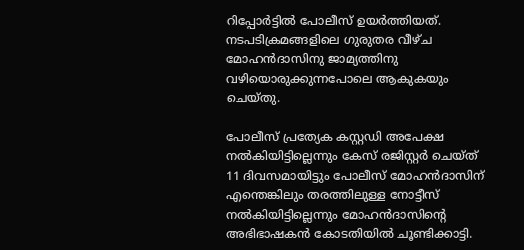റിപ്പോർട്ടിൽ പോലീസ് ഉയർത്തിയത്. നടപടിക്രമങ്ങളിലെ ഗുരുതര വീഴ്ച മോഹൻദാസിനു ജാമ്യത്തിനു വഴിയൊരുക്കുന്നപോലെ ആകുകയും ചെയ്തു.

പോലീസ് പ്രത്യേക കസ്റ്റഡി അപേക്ഷ നൽകിയിട്ടില്ലെന്നും കേസ് രജിസ്റ്റർ ചെയ്ത് 11 ദിവസമായിട്ടും പോലീസ് മോഹൻദാസിന് എന്തെങ്കിലും തരത്തിലുള്ള നോട്ടീസ് നൽകിയിട്ടില്ലെന്നും മോഹൻദാസിന്‍റെ അഭിഭാഷകൻ കോടതിയിൽ ചൂണ്ടിക്കാട്ടി.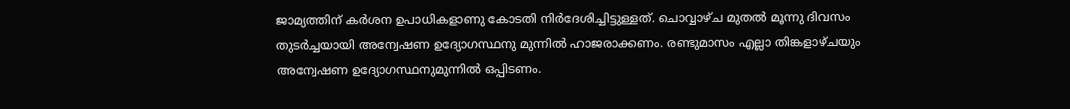ജാമ‍്യത്തിന് കർശന ഉപാധികളാണു കോടതി നിർദേശിച്ചിട്ടുള്ളത്. ചൊവ്വാഴ്ച മുതൽ മൂന്നു ദിവസം തുടർച്ചയായി അന്വേഷണ ഉദ്യോഗസ്ഥനു മുന്നിൽ ഹാജരാക്കണം. രണ്ടുമാസം എല്ലാ തിങ്കളാഴ്ചയും അന്വേഷണ ഉദ്യോഗസ്ഥനുമുന്നിൽ ഒപ്പിടണം.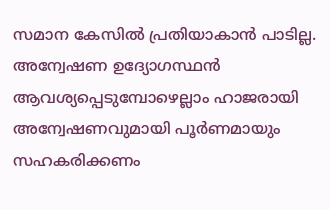സമാന കേസിൽ പ്രതിയാകാൻ പാടില്ല. അന്വേഷണ ഉദ്യോഗസ്ഥൻ ആവശ്യപ്പെടുമ്പോഴെല്ലാം ഹാജരായി അന്വേഷണവുമായി പൂർണമായും സഹകരിക്കണം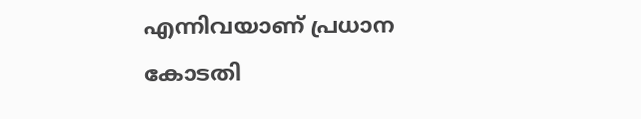എന്നിവയാണ് പ്രധാന കോടതി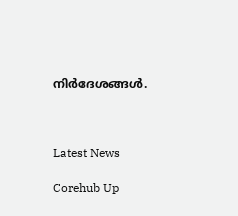നിർദേശങ്ങൾ.



Latest News

Corehub Up